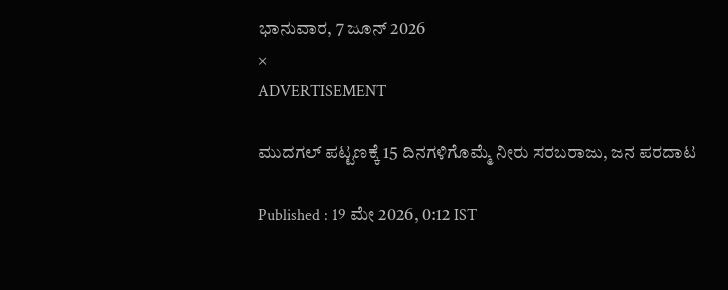ಭಾನುವಾರ, 7 ಜೂನ್ 2026
×
ADVERTISEMENT

ಮುದಗಲ್‌ ಪಟ್ಟಣಕ್ಕೆ 15 ದಿನಗಳಿಗೊಮ್ಮೆ ನೀರು ಸರಬರಾಜು, ಜನ ಪರದಾಟ

Published : 19 ಮೇ 2026, 0:12 IST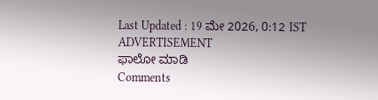Last Updated : 19 ಮೇ 2026, 0:12 IST
ADVERTISEMENT
ಫಾಲೋ ಮಾಡಿ
Comments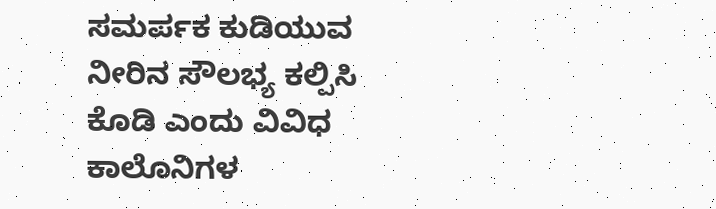ಸಮರ್ಪಕ ಕುಡಿಯುವ ನೀರಿನ ಸೌಲಭ್ಯ ಕಲ್ಪಿಸಿ ಕೊಡಿ ಎಂದು ವಿವಿಧ ಕಾಲೊನಿಗಳ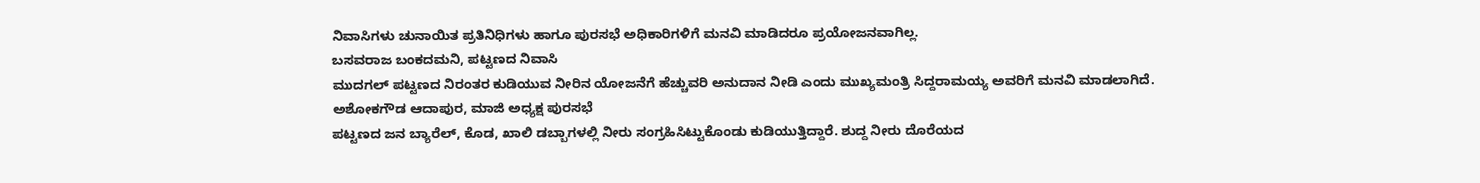ನಿವಾಸಿಗಳು ಚುನಾಯಿತ ಪ್ರತಿನಿಧಿಗಳು ಹಾಗೂ ಪುರಸಭೆ ಅಧಿಕಾರಿಗಳಿಗೆ ಮನವಿ ಮಾಡಿದರೂ ಪ್ರಯೋಜನವಾಗಿಲ್ಲ.
ಬಸವರಾಜ ಬಂಕದಮನಿ, ಪಟ್ಟಣದ ನಿವಾಸಿ
ಮುದಗಲ್ ಪಟ್ಟಣದ ನಿರಂತರ ಕುಡಿಯುವ ನೀರಿನ ಯೋಜನೆಗೆ ಹೆಚ್ಚುವರಿ ಅನುದಾನ ನೀಡಿ ಎಂದು ಮುಖ್ಯಮಂತ್ರಿ ಸಿದ್ದರಾಮಯ್ಯ ಅವರಿಗೆ ಮನವಿ ಮಾಡಲಾಗಿದೆ.
ಅಶೋಕಗೌಡ ಆದಾಪುರ, ಮಾಜಿ ಅಧ್ಯಕ್ಷ ಪುರಸಭೆ
ಪಟ್ಟಣದ ಜನ ಬ್ಯಾರೆಲ್, ಕೊಡ, ಖಾಲಿ ಡಬ್ಬಾಗಳಲ್ಲಿ ನೀರು ಸಂಗ್ರಹಿಸಿಟ್ಟುಕೊಂಡು ಕುಡಿಯುತ್ತಿದ್ದಾರೆ. ಶುದ್ದ ನೀರು ದೊರೆಯದ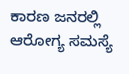ಕಾರಣ ಜನರಲ್ಲಿ ಆರೋಗ್ಯ ಸಮಸ್ಯೆ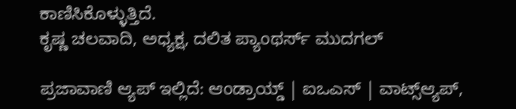ಕಾಣಿಸಿಕೊಳ್ಳುತ್ತಿದೆ.
ಕೃಷ್ಣ ಚಲವಾದಿ, ಅಧ್ಯಕ್ಷ, ದಲಿತ ಪ್ಯಾಂಥರ್ಸ್‌ ಮುದಗಲ್

ಪ್ರಜಾವಾಣಿ ಆ್ಯಪ್ ಇಲ್ಲಿದೆ: ಆಂಡ್ರಾಯ್ಡ್ | ಐಒಎಸ್ | ವಾಟ್ಸ್ಆ್ಯಪ್,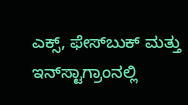ಎಕ್ಸ್, ಫೇಸ್‌ಬುಕ್ ಮತ್ತು ಇನ್‌ಸ್ಟಾಗ್ರಾಂನಲ್ಲಿ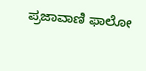ಪ್ರಜಾವಾಣಿ ಫಾಲೋ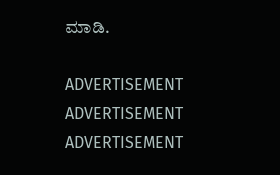ಮಾಡಿ.

ADVERTISEMENT
ADVERTISEMENT
ADVERTISEMENT